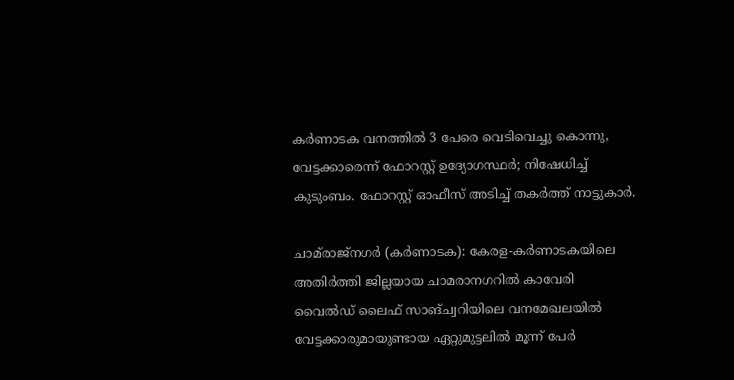കർണാടക വനത്തിൽ 3 പേരെ വെടിവെച്ചു കൊന്നു, വേട്ടക്കാരെന്ന് ഫോറസ്റ്റ് ഉദ്യോഗസ്ഥർ; നിഷേധിച്ച് കുടുംബം. ഫോറസ്റ്റ് ഓഫീസ് അടിച്ച് തകർത്ത് നാട്ടുകാർ.

ചാമ്‌രാജ്നഗർ (കർണാടക): കേരള-കർണാടകയിലെ അതിർത്തി ജില്ലയായ ചാമരാനഗറിൽ കാവേരി വൈൽഡ് ലൈഫ് സാങ്ച്വറിയിലെ വനമേഖലയിൽ വേട്ടക്കാരുമായുണ്ടായ ഏറ്റുമുട്ടലിൽ മൂന്ന് പേർ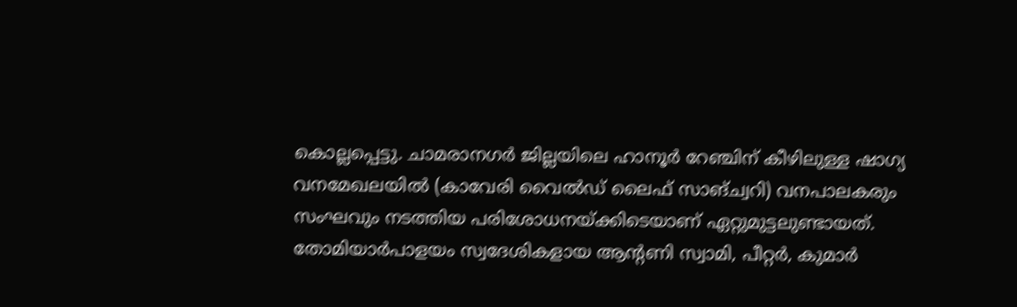കൊല്ലപ്പെട്ടു. ചാമരാനഗർ ജില്ലയിലെ ഹാനൂർ റേഞ്ചിന് കീഴിലുള്ള ഷാഗ്യ വനമേഖലയിൽ (കാവേരി വൈൽഡ് ലൈഫ് സാങ്ച്വറി) വനപാലകരും സംഘവും നടത്തിയ പരിശോധനയ്ക്കിടെയാണ് ഏറ്റുമുട്ടലുണ്ടായത്. തോമിയാർപാളയം സ്വദേശികളായ ആന്റണി സ്വാമി, പീറ്റർ, കുമാർ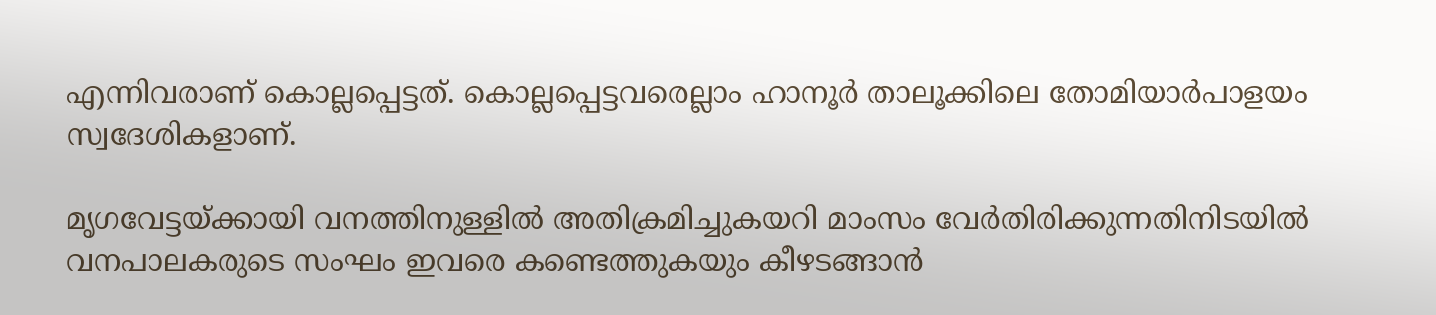എന്നിവരാണ് കൊല്ലപ്പെട്ടത്. കൊല്ലപ്പെട്ടവരെല്ലാം ഹാനൂർ താലൂക്കിലെ തോമിയാർപാളയം സ്വദേശികളാണ്.

മൃഗവേട്ടയ്ക്കായി വനത്തിനുള്ളിൽ അതിക്രമിച്ചുകയറി മാംസം വേർതിരിക്കുന്നതിനിടയിൽ വനപാലകരുടെ സംഘം ഇവരെ കണ്ടെത്തുകയും കീഴടങ്ങാൻ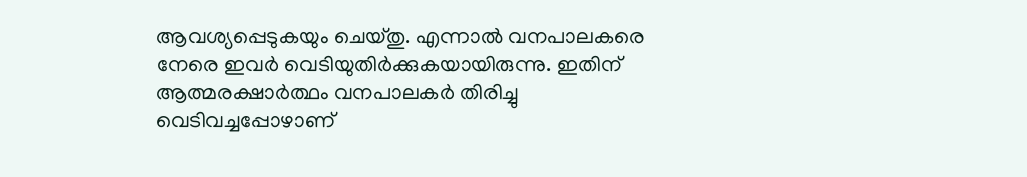ആവശ്യപ്പെടുകയും ചെയ്തു. എന്നാൽ വനപാലകരെ നേരെ ഇവർ വെടിയുതിർക്കുകയായിരുന്നു. ഇതിന് ആത്മരക്ഷാർത്ഥം വനപാലകർ തിരിച്ചു വെടിവച്ചപ്പോഴാണ്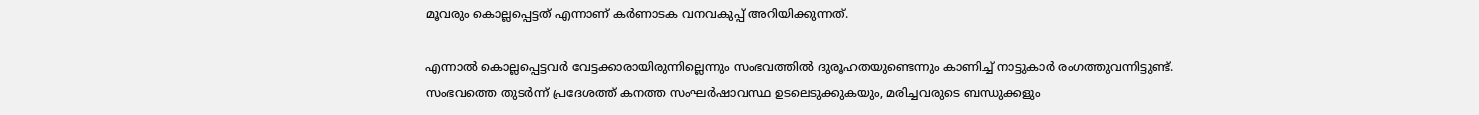മൂവരും കൊല്ലപ്പെട്ടത് എന്നാണ് കർണാടക വനവകുപ്പ് അറിയിക്കുന്നത്.

എന്നാൽ കൊല്ലപ്പെട്ടവർ വേട്ടക്കാരായിരുന്നില്ലെന്നും സംഭവത്തിൽ ദുരൂഹതയുണ്ടെന്നും കാണിച്ച് നാട്ടുകാർ രംഗത്തുവന്നിട്ടുണ്ട്. സംഭവത്തെ തുടർന്ന് പ്രദേശത്ത് കനത്ത സംഘർഷാവസ്ഥ ഉടലെടുക്കുകയും, മരിച്ചവരുടെ ബന്ധുക്കളും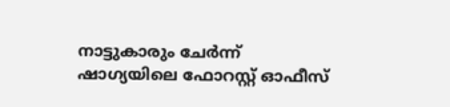നാട്ടുകാരും ചേർന്ന് ഷാഗ്യയിലെ ഫോറസ്റ്റ് ഓഫീസ്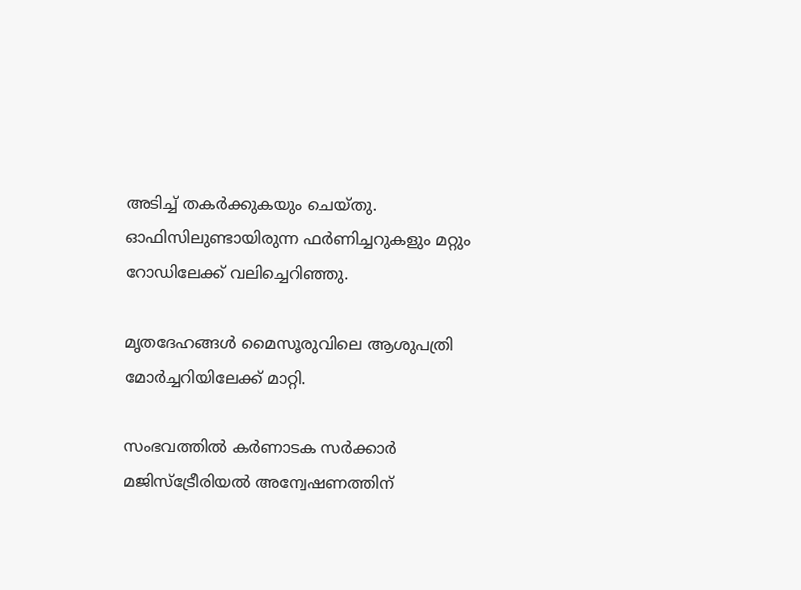അടിച്ച് തകർക്കുകയും ചെയ്തു. ഓഫിസിലുണ്ടായിരുന്ന ഫർണിച്ചറുകളും മറ്റും റോഡിലേക്ക് വലിച്ചെറിഞ്ഞു.

മൃതദേഹങ്ങൾ മൈസൂരുവിലെ ആശുപത്രി മോർച്ചറിയിലേക്ക് മാറ്റി.

സംഭവത്തിൽ കർണാടക സർക്കാർ മജിസ്ട്രേീരിയൽ അന്വേഷണത്തിന്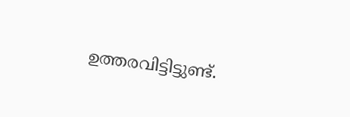ഉത്തരവിട്ടിട്ടുണ്ട്.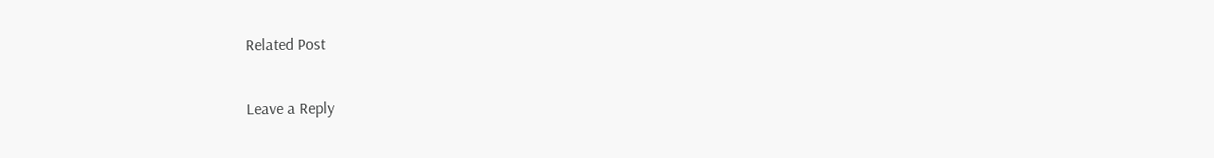Related Post

Leave a Reply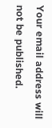Your email address will not be published.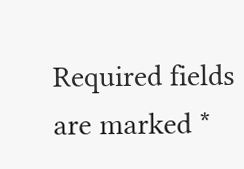Required fields are marked *